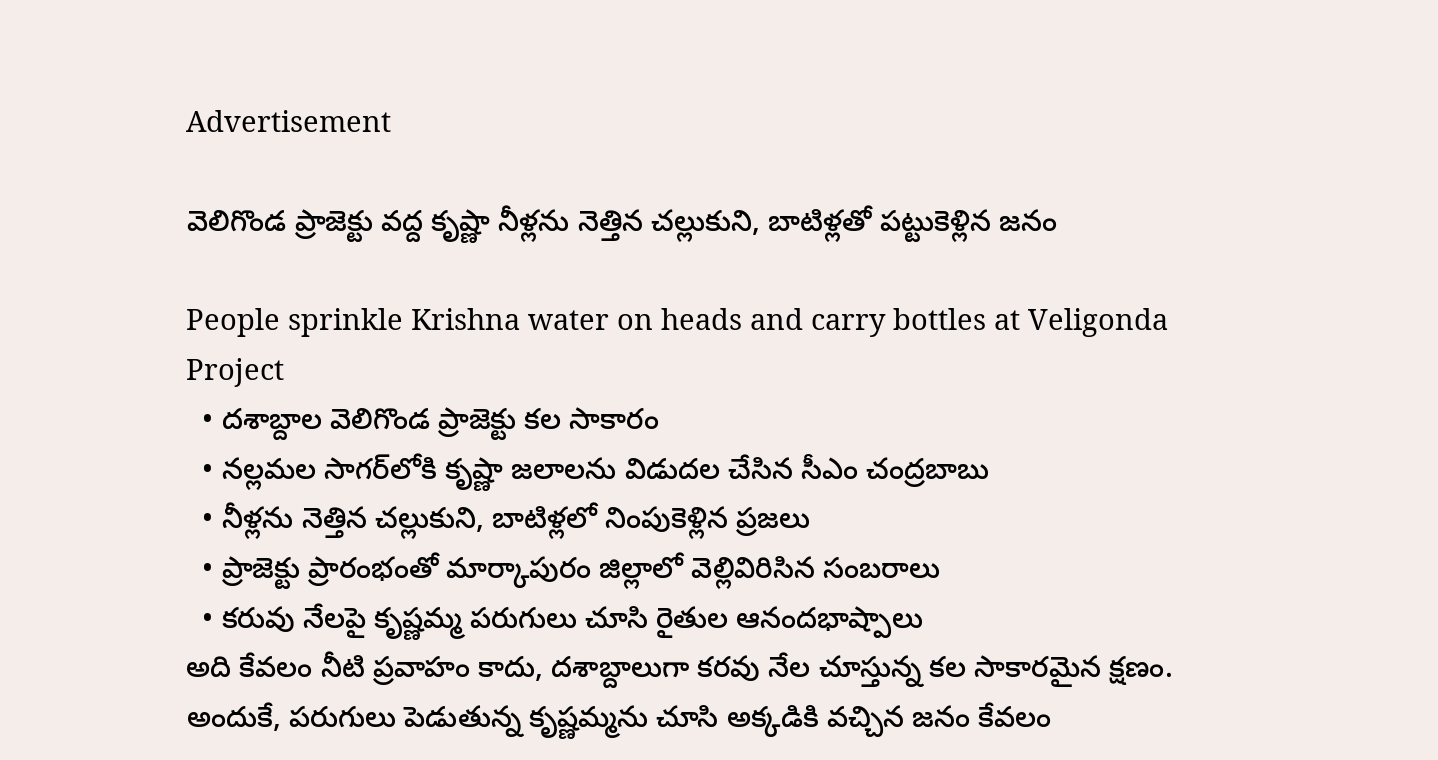Advertisement

వెలిగొండ ప్రాజెక్టు వద్ద కృష్ణా నీళ్లను నెత్తిన చల్లుకుని, బాటిళ్లతో పట్టుకెళ్లిన జనం

People sprinkle Krishna water on heads and carry bottles at Veligonda Project
  • దశాబ్దాల వెలిగొండ ప్రాజెక్టు కల సాకారం
  • నల్లమల సాగర్‌లోకి కృష్ణా జలాలను విడుదల చేసిన సీఎం చంద్రబాబు
  • నీళ్లను నెత్తిన చల్లుకుని, బాటిళ్లలో నింపుకెళ్లిన ప్రజలు
  • ప్రాజెక్టు ప్రారంభంతో మార్కాపురం జిల్లాలో వెల్లివిరిసిన సంబరాలు
  • కరువు నేలపై కృష్ణమ్మ పరుగులు చూసి రైతుల ఆనందభాష్పాలు
అది కేవలం నీటి ప్రవాహం కాదు, దశాబ్దాలుగా కరవు నేల చూస్తున్న కల సాకారమైన క్షణం. అందుకే, పరుగులు పెడుతున్న కృష్ణమ్మను చూసి అక్కడికి వచ్చిన జనం కేవలం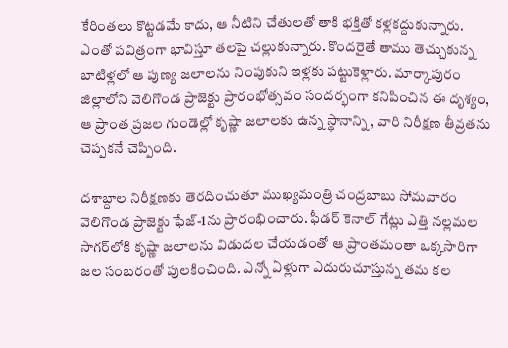కేరింతలు కొట్టడమే కాదు, ఆ నీటిని చేతులతో తాకి భక్తితో కళ్లకద్దుకున్నారు. ఎంతో పవిత్రంగా భావిస్తూ తలపై చల్లుకున్నారు. కొందరైతే తాము తెచ్చుకున్న బాటిళ్లలో ఆ పుణ్య జలాలను నింపుకుని ఇళ్లకు పట్టుకెళ్లారు. మార్కాపురం జిల్లాలోని వెలిగొండ ప్రాజెక్టు ప్రారంభోత్సవం సందర్భంగా కనిపించిన ఈ దృశ్యం, ఆ ప్రాంత ప్రజల గుండెల్లో కృష్ణా జలాలకు ఉన్న స్థానాన్ని, వారి నిరీక్షణ తీవ్రతను చెప్పకనే చెప్పింది.

దశాబ్దాల నిరీక్షణకు తెరదించుతూ ముఖ్యమంత్రి చంద్రబాబు సోమవారం వెలిగొండ ప్రాజెక్టు ఫేజ్-1ను ప్రారంభించారు. ఫీడర్ కెనాల్ గేట్లు ఎత్తి నల్లమల సాగర్‌లోకి కృష్ణా జలాలను విడుదల చేయడంతో ఆ ప్రాంతమంతా ఒక్కసారిగా జల సంబరంతో పులకించింది. ఎన్నో ఏళ్లుగా ఎదురుచూస్తున్న తమ కల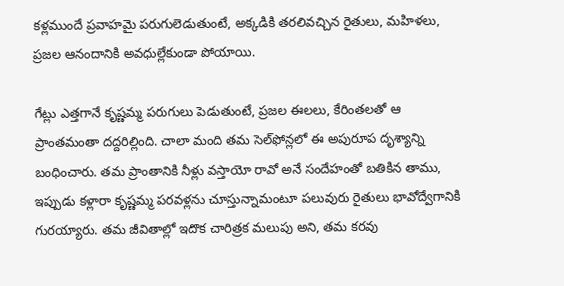కళ్లముందే ప్రవాహమై పరుగులెడుతుంటే, అక్కడికి తరలివచ్చిన రైతులు, మహిళలు, ప్రజల ఆనందానికి అవధుల్లేకుండా పోయాయి.

గేట్లు ఎత్తగానే కృష్ణమ్మ పరుగులు పెడుతుంటే, ప్రజల ఈలలు, కేరింతలతో ఆ ప్రాంతమంతా దద్దరిల్లింది. చాలా మంది తమ సెల్‌ఫోన్లలో ఈ అపురూప దృశ్యాన్ని బంధించారు. తమ ప్రాంతానికి నీళ్లు వస్తాయో రావో అనే సందేహంతో బతికిన తాము, ఇప్పుడు కళ్లారా కృష్ణమ్మ పరవళ్లను చూస్తున్నామంటూ పలువురు రైతులు భావోద్వేగానికి గురయ్యారు. తమ జీవితాల్లో ఇదొక చారిత్రక మలుపు అని, తమ కరవు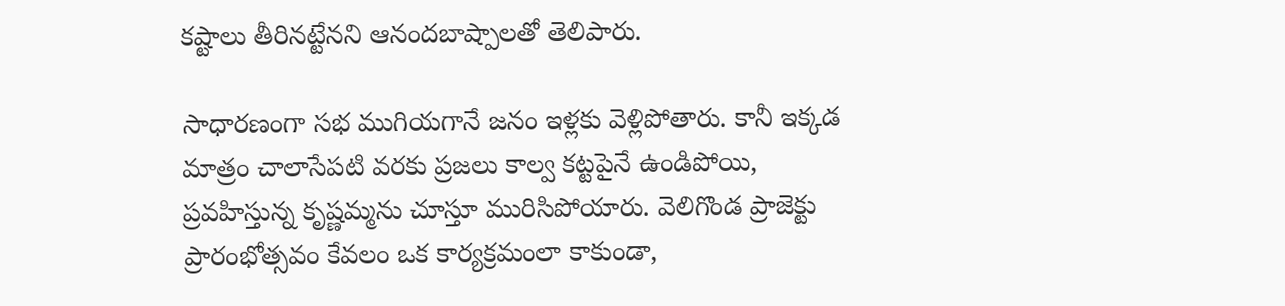కష్టాలు తీరినట్టేనని ఆనందబాష్పాలతో తెలిపారు.

సాధారణంగా సభ ముగియగానే జనం ఇళ్లకు వెళ్లిపోతారు. కానీ ఇక్కడ మాత్రం చాలాసేపటి వరకు ప్రజలు కాల్వ కట్టపైనే ఉండిపోయి, ప్రవహిస్తున్న కృష్ణమ్మను చూస్తూ మురిసిపోయారు. వెలిగొండ ప్రాజెక్టు ప్రారంభోత్సవం కేవలం ఒక కార్యక్రమంలా కాకుండా,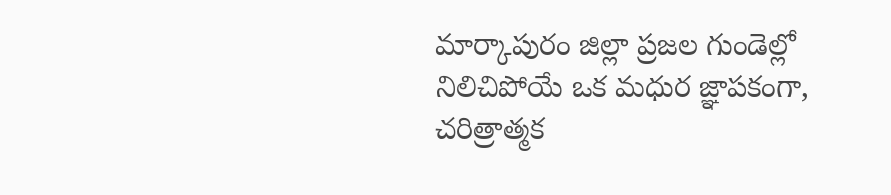మార్కాపురం జిల్లా ప్రజల గుండెల్లో నిలిచిపోయే ఒక మధుర జ్ఞాపకంగా, చరిత్రాత్మక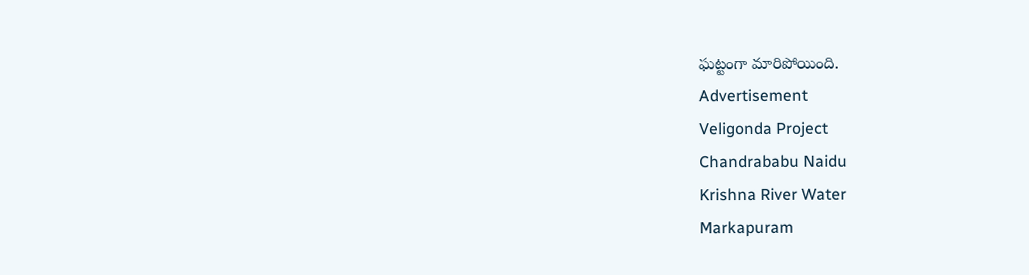ఘట్టంగా మారిపోయింది.
Advertisement
Veligonda Project
Chandrababu Naidu
Krishna River Water
Markapuram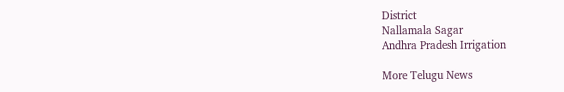District
Nallamala Sagar
Andhra Pradesh Irrigation

More Telugu News